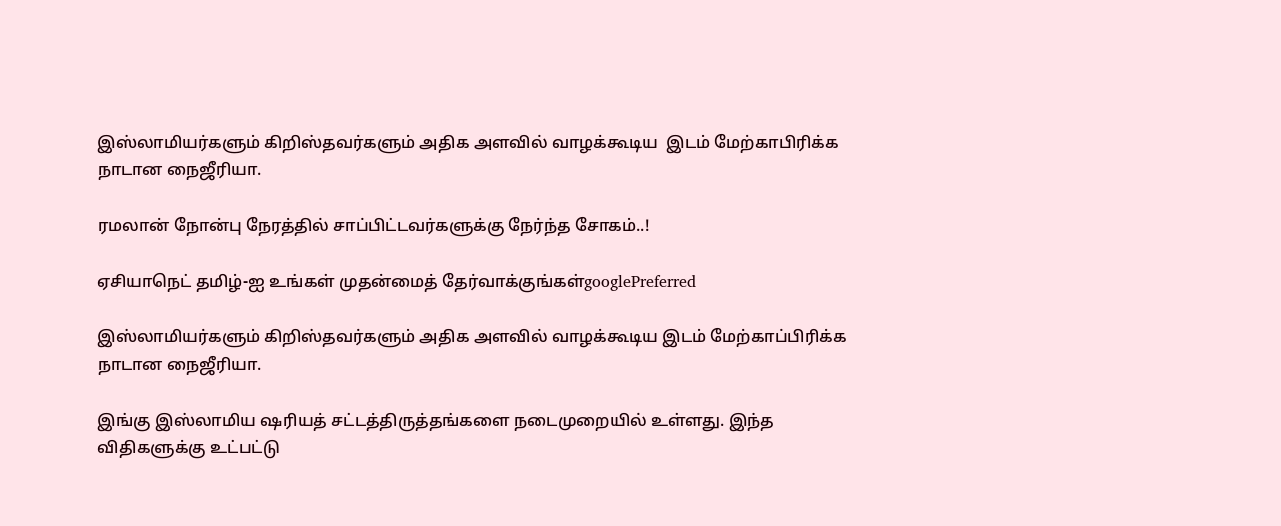இஸ்லாமியர்களும் கிறிஸ்தவர்களும் அதிக அளவில் வாழக்கூடிய  இடம் மேற்காபிரிக்க நாடான நைஜீரியா.

ரமலான் நோன்பு நேரத்தில் சாப்பிட்டவர்களுக்கு நேர்ந்த சோகம்..!

ஏசியாநெட் தமிழ்-ஐ உங்கள் முதன்மைத் தேர்வாக்குங்கள்googlePreferred

இஸ்லாமியர்களும் கிறிஸ்தவர்களும் அதிக அளவில் வாழக்கூடிய இடம் மேற்காப்பிரிக்க நாடான நைஜீரியா.

இங்கு இஸ்லாமிய ஷரியத் சட்டத்திருத்தங்களை நடைமுறையில் உள்ளது. இந்த விதிகளுக்கு உட்பட்டு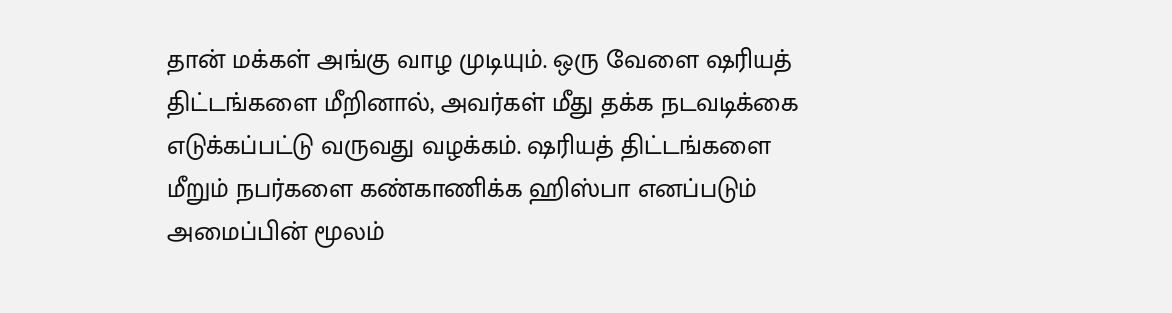தான் மக்கள் அங்கு வாழ முடியும். ஒரு வேளை ஷரியத் திட்டங்களை மீறினால், அவர்கள் மீது தக்க நடவடிக்கை எடுக்கப்பட்டு வருவது வழக்கம். ஷரியத் திட்டங்களை மீறும் நபர்களை கண்காணிக்க ஹிஸ்பா எனப்படும் அமைப்பின் மூலம்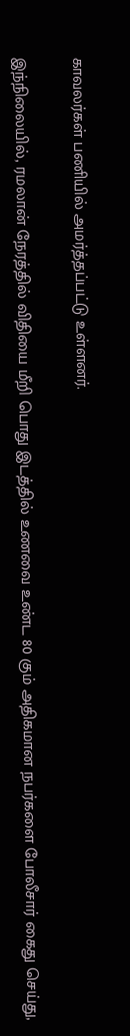காவலர்கள் பணியில் அமர்த்தப்பட்டு உள்ளனர்.

இந்நிலையில், ரமலான் நேரத்தில் விதியை மீறி பொது இடத்தில் உணவை உண்ட 80 கும் அதிகமான நபர்களை போலீசார் கைது செய்து,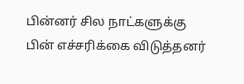பின்னர் சில நாட்களுக்கு பின் எச்சரிக்கை விடுத்தனர்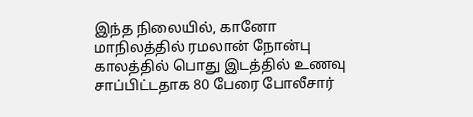இந்த நிலையில், கானோ மாநிலத்தில் ரமலான் நோன்பு காலத்தில் பொது இடத்தில் உணவு சாப்பிட்டதாக 80 பேரை போலீசார்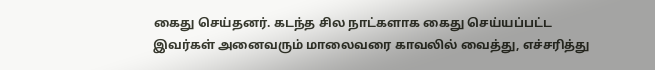கைது செய்தனர். கடந்த சில நாட்களாக கைது செய்யப்பட்ட இவர்கள் அனைவரும் மாலைவரை காவலில் வைத்து, எச்சரித்து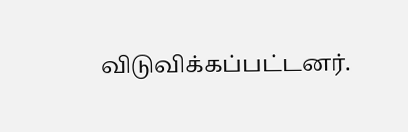விடுவிக்கப்பட்டனர்.